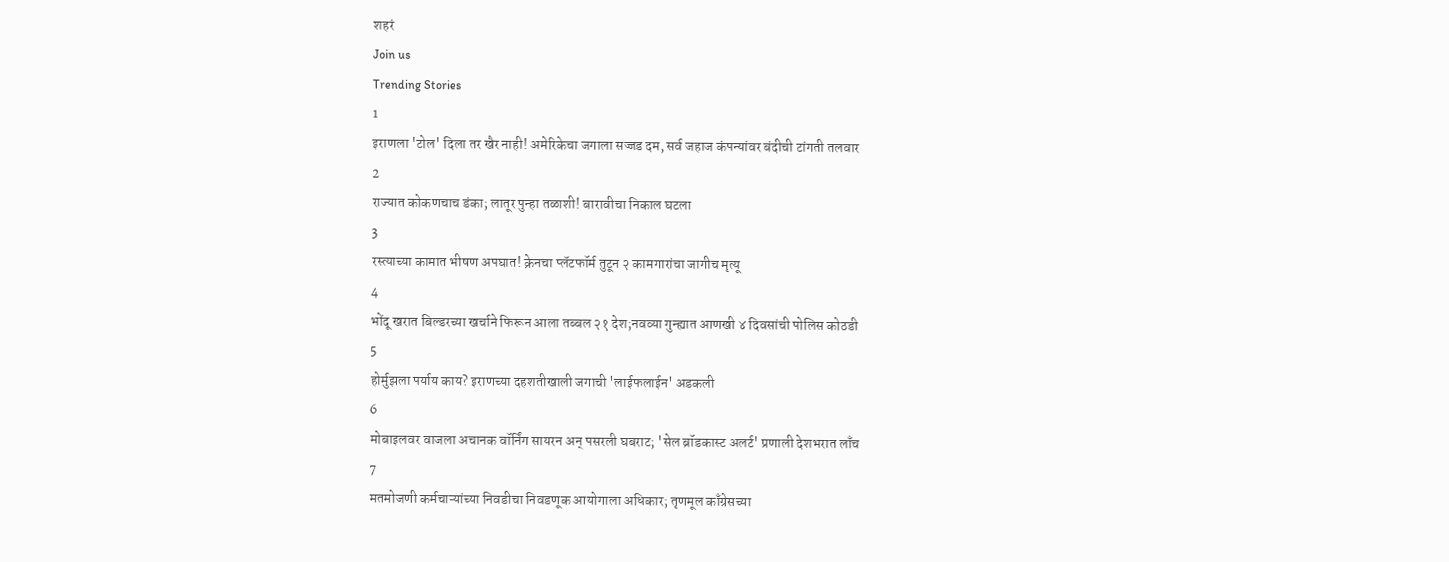शहरं
Join us
Trending Stories
1
इराणला 'टोल' दिला तर खैर नाही! अमेरिकेचा जगाला सज्जड दम, सर्व जहाज कंपन्यांवर बंदीची टांगती तलवार
2
राज्यात कोकणचाच डंका; लातूर पुन्हा तळाशी! बारावीचा निकाल घटला
3
रस्त्याच्या कामात भीषण अपघात! क्रेनचा प्लॅटफॉर्म तुटून २ कामगारांचा जागीच मृत्यू
4
भोंदू खरात बिल्डरच्या खर्चाने फिरून आला तब्बल २१ देश;नवव्या गुन्ह्यात आणखी ४ दिवसांची पोलिस कोठडी
5
होर्मुझला पर्याय काय? इराणच्या दहशतीखाली जगाची 'लाईफलाईन' अडकली
6
मोबाइलवर वाजला अचानक वॉर्निंग सायरन अन् पसरली घबराट; 'सेल ब्रॉडकास्ट अलर्ट' प्रणाली देशभरात लाँच
7
मतमोजणी कर्मचाऱ्यांच्या निवडीचा निवडणूक आयोगाला अधिकार; तृणमूल काँग्रेसच्या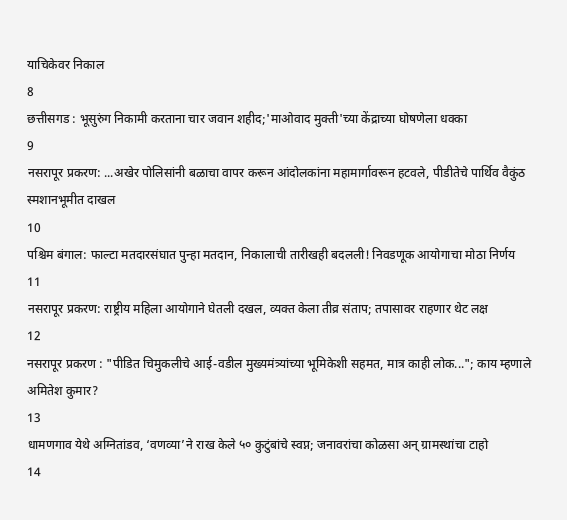याचिकेवर निकाल
8
छत्तीसगड : भूसुरुंग निकामी करताना चार जवान शहीद;'माओवाद मुक्ती'च्या केंद्राच्या घोषणेला धक्का
9
नसरापूर प्रकरण: ...अखेर पोलिसांनी बळाचा वापर करून आंदोलकांना महामार्गावरून हटवले, पीडीतेचे पार्थिव वैकुंठ स्मशानभूमीत दाखल
10
पश्चिम बंगाल: फाल्टा मतदारसंघात पुन्हा मतदान, निकालाची तारीखही बदलली! निवडणूक आयोगाचा मोठा निर्णय
11
नसरापूर प्रकरण: राष्ट्रीय महिला आयोगाने घेतली दखल, व्यक्त केला तीव्र संताप; तपासावर राहणार थेट लक्ष
12
नसरापूर प्रकरण : "पीडित चिमुकलीचे आई-वडील मुख्यमंत्र्यांच्या भूमिकेशी सहमत, मात्र काही लोक..."; काय म्हणाले अमितेश कुमार?
13
धामणगाव येथे अग्नितांडव, ‘वणव्या’ने राख केले ५० कुटुंबांचे स्वप्न; जनावरांचा कोळसा अन् ग्रामस्थांचा टाहो
14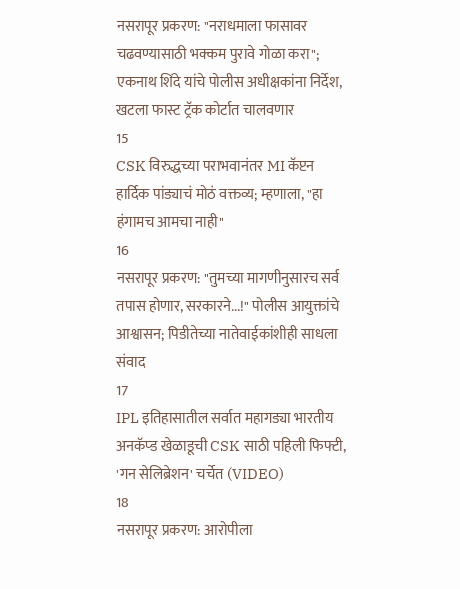नसरापूर प्रकरण: "नराधमाला फासावर चढवण्यासाठी भक्कम पुरावे गोळा करा"; एकनाथ शिंदे यांचे पोलीस अधीक्षकांना निर्देश, खटला फास्ट ट्रॅक कोर्टात चालवणार
15
CSK विरुद्धच्या पराभवानंतर MI कॅप्टन हार्दिक पांड्याचं मोठं वक्तव्य; म्हणाला, "हा हंगामच आमचा नाही"
16
नसरापूर प्रकरण: "तुमच्या मागणीनुसारच सर्व तपास होणार, सरकारने...!" पोलीस आयुक्तांचे आश्वासन; पिडीतेच्या नातेवाईकांशीही साधला संवाद
17
IPL इतिहासातील सर्वात महागड्या भारतीय अनकॅप्ड खेळाडूची CSK साठी पहिली फिफ्टी, 'गन सेलिब्रेशन' चर्चेत (VIDEO)
18
नसरापूर प्रकरण: आरोपीला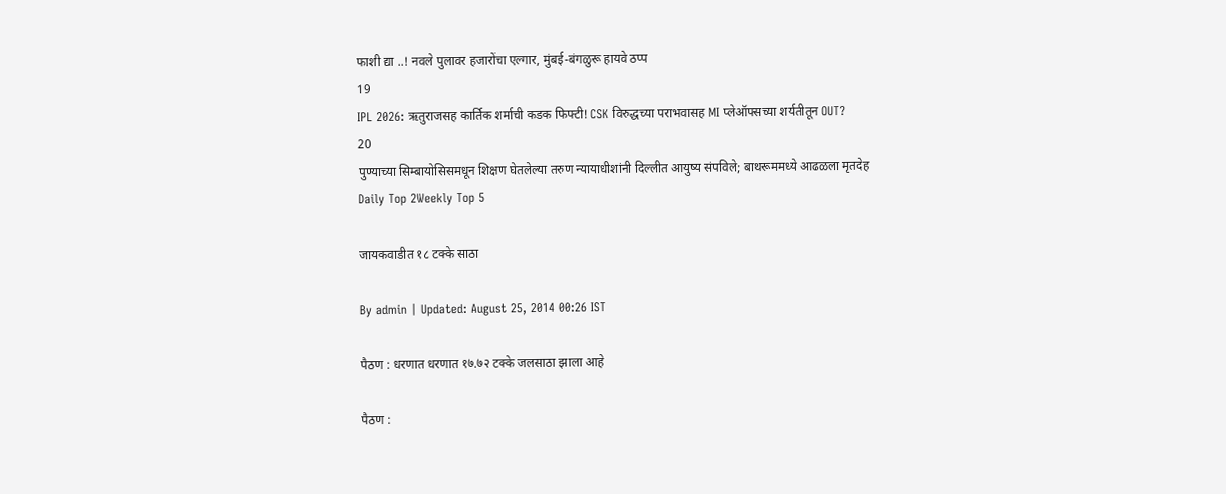फाशी द्या ..! नवले पुलावर हजारोंचा एल्गार, मुंबई-बंगळुरू हायवे ठप्प
19
IPL 2026: ऋतुराजसह कार्तिक शर्माची कडक फिफ्टी! CSK विरुद्धच्या पराभवासह MI प्लेऑफ्सच्या शर्यतीतून OUT?
20
पुण्याच्या सिम्बायोसिसमधून शिक्षण घेतलेल्या तरुण न्यायाधीशांनी दिल्लीत आयुष्य संपविले; बाथरूममध्ये आढळला मृतदेह
Daily Top 2Weekly Top 5

जायकवाडीत १८ टक्के साठा

By admin | Updated: August 25, 2014 00:26 IST

पैठण : धरणात धरणात १७.७२ टक्के जलसाठा झाला आहे

पैठण :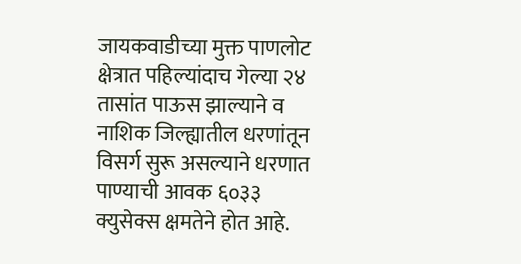जायकवाडीच्या मुक्त पाणलोट क्षेत्रात पहिल्यांदाच गेल्या २४ तासांत पाऊस झाल्याने व नाशिक जिल्ह्यातील धरणांतून विसर्ग सुरू असल्याने धरणात पाण्याची आवक ६०३३ क्युसेक्स क्षमतेने होत आहे.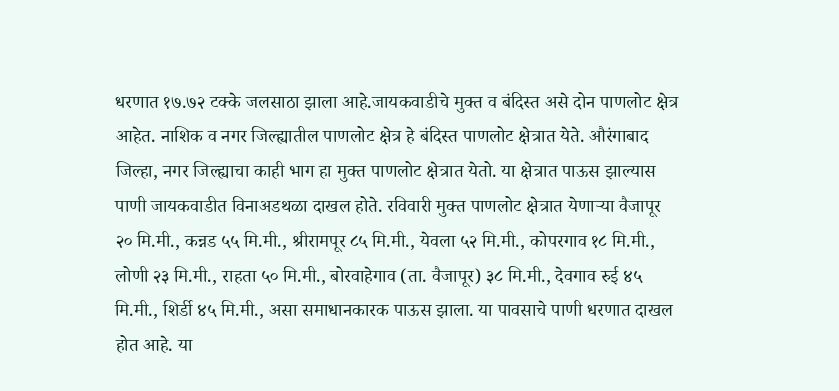धरणात १७.७२ टक्के जलसाठा झाला आहे.जायकवाडीचे मुक्त व बंदिस्त असे दोन पाणलोट क्षेत्र आहेत. नाशिक व नगर जिल्ह्यातील पाणलोट क्षेत्र हे बंदिस्त पाणलोट क्षेत्रात येते. औरंगाबाद जिल्हा, नगर जिल्ह्याचा काही भाग हा मुक्त पाणलोट क्षेत्रात येतो. या क्षेत्रात पाऊस झाल्यास पाणी जायकवाडीत विनाअडथळा दाखल होते. रविवारी मुक्त पाणलोट क्षेत्रात येणाऱ्या वैजापूर २० मि.मी., कन्नड ५५ मि.मी., श्रीरामपूर ८५ मि.मी., येवला ५२ मि.मी., कोपरगाव १८ मि.मी., लोणी २३ मि.मी., राहता ५० मि.मी., बोरवाहेगाव (ता. वैजापूर) ३८ मि.मी., देवगाव रुई ४५ मि.मी., शिर्डी ४५ मि.मी., असा समाधानकारक पाऊस झाला. या पावसाचे पाणी धरणात दाखल होत आहे. या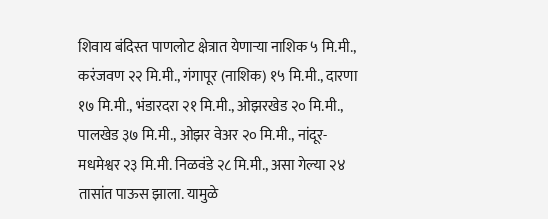शिवाय बंदिस्त पाणलोट क्षेत्रात येणाऱ्या नाशिक ५ मि.मी., करंजवण २२ मि.मी., गंगापूर (नाशिक) १५ मि.मी., दारणा १७ मि.मी., भंडारदरा २१ मि.मी., ओझरखेड २० मि.मी., पालखेड ३७ मि.मी., ओझर वेअर २० मि.मी., नांदूर-मधमेश्वर २३ मि.मी. निळवंडे २८ मि.मी., असा गेल्या २४ तासांत पाऊस झाला. यामुळे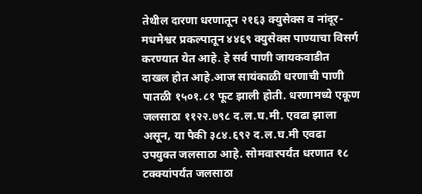तेथील दारणा धरणातून २१६३ क्युसेक्स व नांदूर-मधमेश्वर प्रकल्पातून ४४६९ क्युसेक्स पाण्याचा विसर्ग करण्यात येत आहे. हे सर्व पाणी जायकवाडीत दाखल होत आहे.आज सायंकाळी धरणाची पाणी पातळी १५०१.८१ फूट झाली होती. धरणामध्ये एकूण जलसाठा ११२२.७९८ द.ल.घ.मी. एवढा झाला असून, या पैकी ३८४.६९२ द.ल.घ.मी एवढा उपयुक्त जलसाठा आहे. सोमवारपर्यंत धरणात १८ टक्क्यांपर्यंत जलसाठा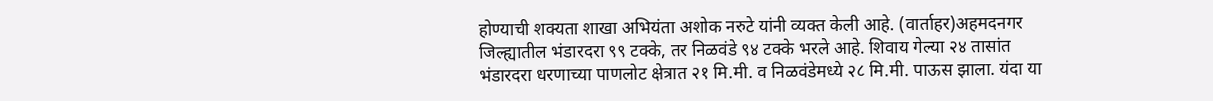होण्याची शक्यता शाखा अभियंता अशोक नरुटे यांनी व्यक्त केली आहे. (वार्ताहर)अहमदनगर जिल्ह्यातील भंडारदरा ९९ टक्के, तर निळवंडे ९४ टक्के भरले आहे. शिवाय गेल्या २४ तासांत भंडारदरा धरणाच्या पाणलोट क्षेत्रात २१ मि.मी. व निळवंडेमध्ये २८ मि.मी. पाऊस झाला. यंदा या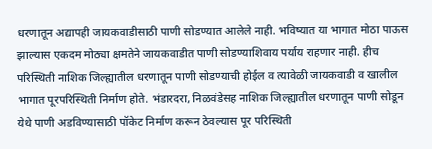धरणातून अद्यापही जायकवाडीसाठी पाणी सोडण्यात आलेले नाही. भविष्यात या भागात मोठा पाऊस झाल्यास एकदम मोठ्या क्षमतेने जायकवाडीत पाणी सोडण्याशिवाय पर्याय राहणार नाही. हीच परिस्थिती नाशिक जिल्ह्यातील धरणातून पाणी सोडण्याची होईल व त्यावेळी जायकवाडी व खालील भागात पूरपरिस्थिती निर्माण होते. भंडारदरा, निळवंडेसह नाशिक जिल्ह्यातील धरणातून पाणी सोडून येथे पाणी अडविण्यासाठी पॉकेट निर्माण करून ठेवल्यास पूर परिस्थिती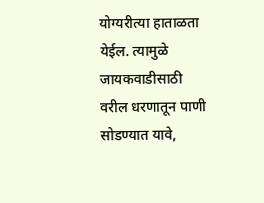योग्यरीत्या हाताळता येईल. त्यामुळे जायकवाडीसाठी वरील धरणातून पाणी सोडण्यात यावे,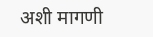अशी मागणी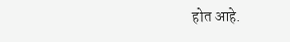होत आहे.